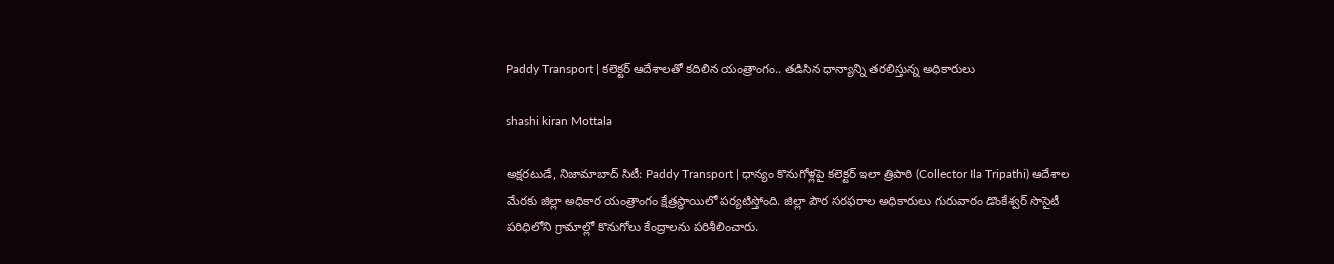Paddy Transport | కలెక్టర్ ఆదేశాలతో కదిలిన యంత్రాంగం.. తడిసిన ధాన్యాన్ని తరలిస్తున్న అధికారులు

shashi kiran Mottala

అక్షరటుడే, నిజామాబాద్ సిటీ: Paddy Transport | ధాన్యం కొనుగోళ్లపై కలెక్టర్ ఇలా త్రిపాఠి (Collector Ila Tripathi) ఆదేశాల మేరకు జిల్లా అధికార యంత్రాంగం క్షేత్రస్థాయిలో పర్యటిస్తోంది. జిల్లా పౌర సరఫరాల అధికారులు గురువారం డొంకేశ్వర్ సొసైటీ పరిధిలోని గ్రామాల్లో కొనుగోలు కేంద్రాలను పరిశీలించారు.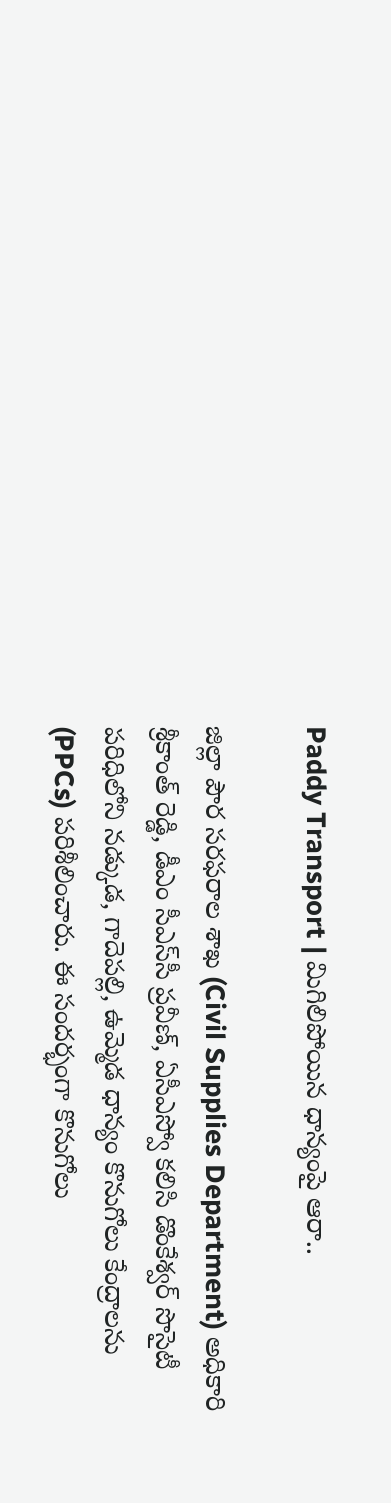Paddy Transport | మిగిలిపోయిన ధాన్యంపై ఆరా..

జిల్లా పౌర సరఫరాల శాఖ (Civil Supplies Department) అధికారి శ్రీకాంత్ రెడ్డి, డీఎం సీఎస్‌సీ ప్రవీణ్, ఏసీఎస్వో కలిసి డొంకేశ్వర్ సొసైటీ పరిధిలోని నడ్కుడ, గాదెపల్లి, ఉమ్మెడ ధాన్యం కొనుగోలు కేంద్రాలను (PPCs) పరిశీలించారు. ఈ సందర్భంగా కొనుగోలు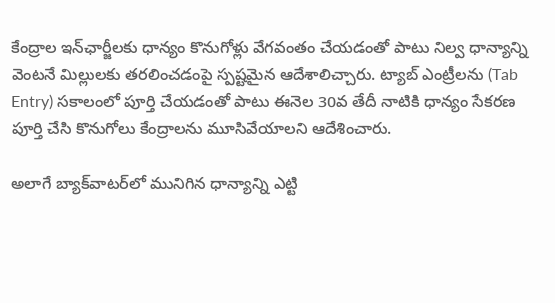కేంద్రాల ఇన్‌ఛార్జీలకు ధాన్యం కొనుగోళ్లు వేగవంతం చేయడంతో పాటు నిల్వ ధాన్యాన్ని వెంటనే మిల్లులకు తరలించడంపై స్పష్టమైన ఆదేశాలిచ్చారు. ట్యాబ్ ఎంట్రీలను (Tab Entry) సకాలంలో పూర్తి చేయడంతో పాటు ఈనెల 30వ తేదీ నాటికి ధాన్యం సేకరణ పూర్తి చేసి కొనుగోలు కేంద్రాలను మూసివేయాలని ఆదేశించారు.

అలాగే బ్యాక్‌వాటర్‌లో మునిగిన ధాన్యాన్ని ఎట్టి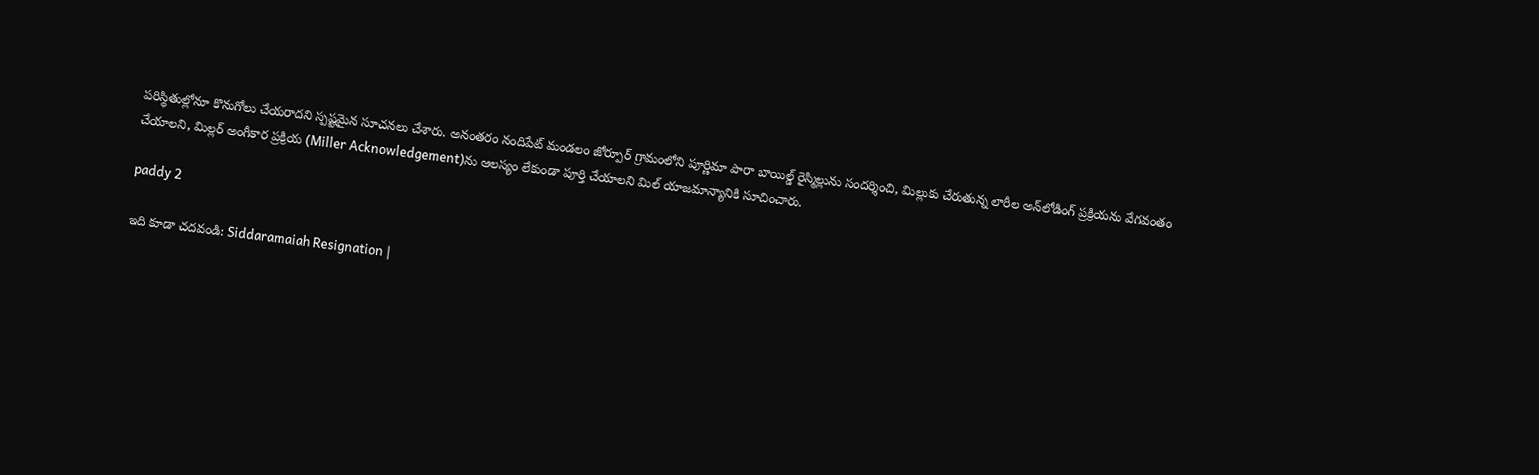పరిస్థితుల్లోనూ కొనుగోలు చేయరాదని స్పష్టమైన సూచనలు చేశారు. అనంతరం నందిపేట్ మండలం జోర్పూర్ గ్రామంలోని పూర్ణిమా పారా బాయిల్డ్ రైస్మిల్లును సందర్శించి, మిల్లుకు చేరుతున్న లారీల అన్‌లోడింగ్ ప్రక్రియను వేగవంతం చేయాలని, మిల్లర్ అంగీకార ప్రక్రియ (Miller Acknowledgement)ను ఆలస్యం లేకుండా పూర్తి చేయాలని మిల్ యాజమాన్యానికి సూచించారు.

paddy 2

ఇది కూడా చదవండి: Siddaramaiah Resignation |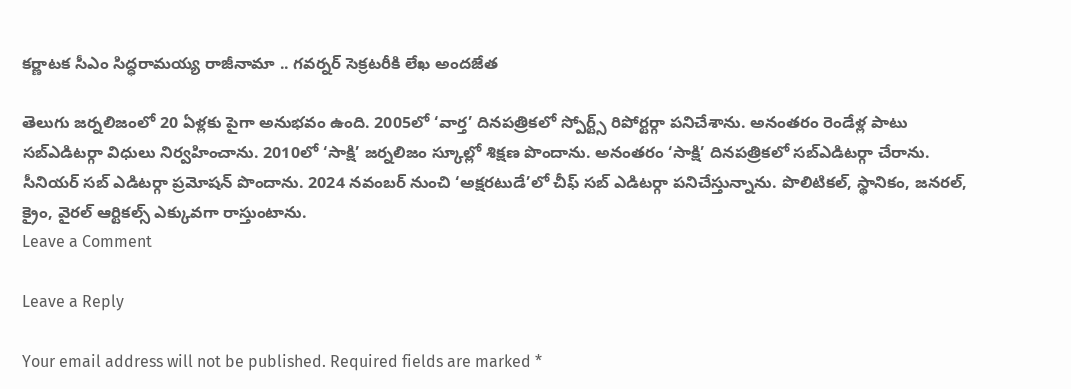కర్ణాటక సీఎం సిద్ధరామయ్య రాజీనామా .. గవర్నర్ సెక్రటరీకి లేఖ అందజేత

తెలుగు జర్నలిజంలో 20 ఏళ్లకు పైగా అనుభవం ఉంది. 2005లో ‘వార్త’ దినపత్రికలో స్పోర్ట్స్ రిపోర్టర్గా పనిచేశాను. అనంతరం రెండేళ్ల పాటు సబ్ఎడిటర్గా విధులు నిర్వహించాను. 2010లో ‘సాక్షి’ జర్నలిజం స్కూల్లో శిక్షణ పొందాను. అనంతరం ‘సాక్షి’ దినపత్రికలో సబ్ఎడిటర్గా చేరాను. సీనియర్ సబ్ ఎడిటర్గా ప్రమోషన్ పొందాను. 2024 నవంబర్ నుంచి ‘అక్షరటుడే’లో చీఫ్ సబ్ ఎడిటర్గా పనిచేస్తున్నాను. పొలిటికల్, స్థానికం, జనరల్, క్రైం, వైరల్ ఆర్టికల్స్ ఎక్కువగా రాస్తుంటాను.
Leave a Comment

Leave a Reply

Your email address will not be published. Required fields are marked *